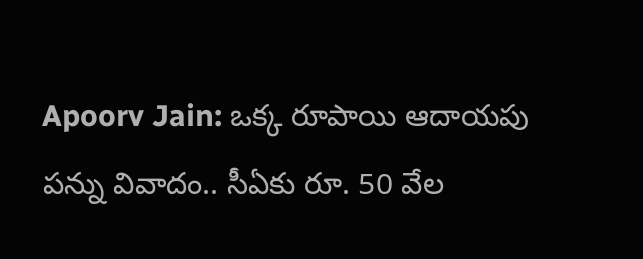Apoorv Jain: ఒక్క రూపాయి ఆదాయపు పన్ను వివాదం.. సీఏకు రూ. 50 వేల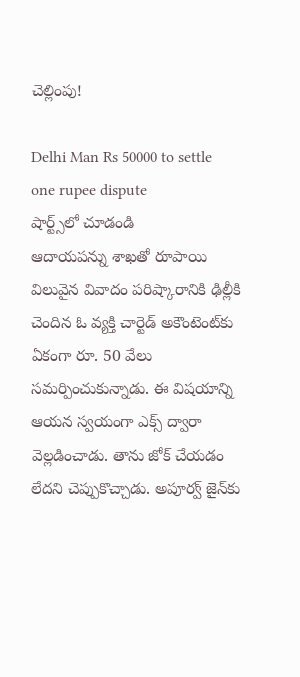చెల్లింపు!

Delhi Man Rs 50000 to settle one rupee dispute
షార్ట్స్‌లో చూడండి
ఆదాయపన్ను శాఖతో రూపాయి విలువైన వివాదం పరిష్కారానికి ఢిల్లీకి చెందిన ఓ వ్యక్తి చార్టెడ్ అకౌంటెంట్‌కు ఏకంగా రూ. 50 వేలు సమర్పించుకున్నాడు. ఈ విషయాన్ని ఆయన స్వయంగా ఎక్స్ ద్వారా వెల్లడించాడు. తాను జోక్ చేయడం లేదని చెప్పుకొచ్చాడు. అపూర్వ్ జైన్‌కు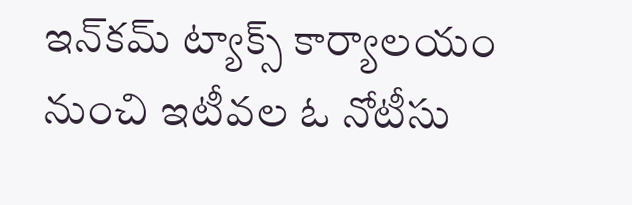ఇన్‌కమ్ ట్యాక్స్ కార్యాలయం నుంచి ఇటీవల ఓ నోటీసు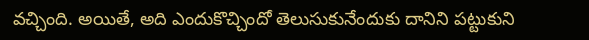వచ్చింది. అయితే, అది ఎందుకొచ్చిందో తెలుసుకునేందుకు దానిని పట్టుకుని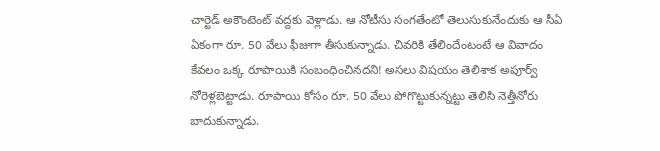చార్టెడ్ అకౌంటెంట్ వద్దకు వెళ్లాడు. ఆ నోటీసు సంగతేంటో తెలుసుకునేందుకు ఆ సీఏ ఏకంగా రూ. 50 వేలు ఫీజుగా తీసుకున్నాడు. చివరికి తేలిందేంటంటే ఆ వివాదం కేవలం ఒక్క రూపాయికి సంబంధించినదని! అసలు విషయం తెలిశాక అపూర్వ్ నోరెళ్లబెట్టాడు. రూపాయి కోసం రూ. 50 వేలు పోగొట్టుకున్నట్టు తెలిసి నెత్తీనోరు బాదుకున్నాడు.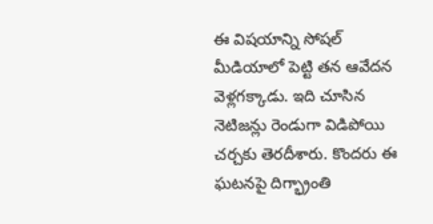ఈ విషయాన్ని సోషల్ మీడియాలో పెట్టి తన ఆవేదన వెళ్లగక్కాడు. ఇది చూసిన నెటిజన్లు రెండుగా విడిపోయి చర్చకు తెరదీశారు. కొందరు ఈ ఘటనపై దిగ్భ్రాంతి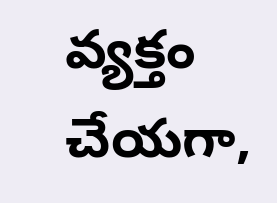వ్యక్తం చేయగా,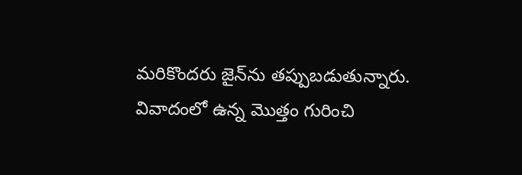మరికొందరు ‌జైన్‌ను తప్పుబడుతున్నారు. వివాదంలో ఉన్న మొత్తం గురించి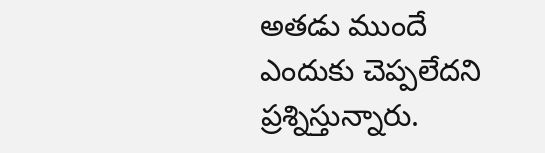అతడు ముందే ఎందుకు చెప్పలేదని ప్రశ్నిస్తున్నారు.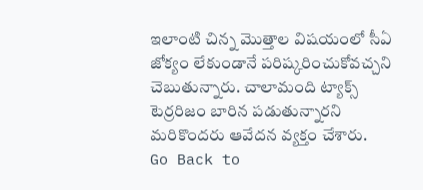ఇలాంటి చిన్న మొత్తాల విషయంలో సీఏ జోక్యం లేకుండానే పరిష్కరించుకోవచ్చని చెబుతున్నారు. చాలామంది ట్యాక్స్ టెర్రరిజం బారిన పడుతున్నారని మరికొందరు ఆవేదన వ్యక్తం చేశారు.
Go Back to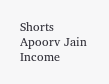Shorts
Apoorv Jain
Income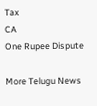Tax
CA
One Rupee Dispute

More Telugu News